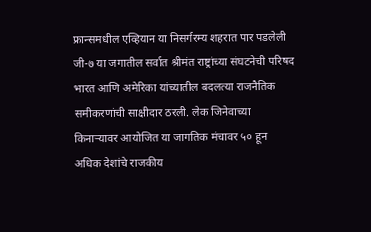फ्रान्समधील एव्हियान या निसर्गरम्य शहरात पार पडलेली जी-७ या जगातील सर्वात श्रीमंत राष्ट्रांच्या संघटनेची परिषद भारत आणि अमेरिका यांच्यातील बदलत्या राजनैतिक समीकरणांची साक्षीदार ठरली. लेक जिनेवाच्या किनाऱ्यावर आयोजित या जागतिक मंचावर ५० हून अधिक देशांचे राजकीय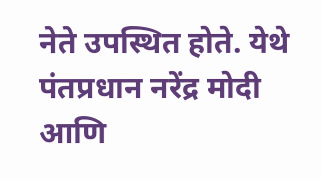नेते उपस्थित होते. येथे पंतप्रधान नरेंद्र मोदी आणि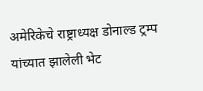अमेरिकेचे राष्ट्राध्यक्ष डोनाल्ड ट्रम्प यांच्यात झालेली भेट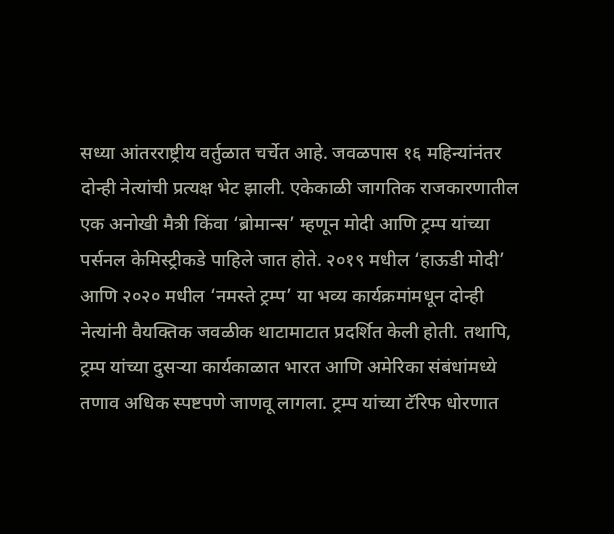सध्या आंतरराष्ट्रीय वर्तुळात चर्चेत आहे. जवळपास १६ महिन्यांनंतर दोन्ही नेत्यांची प्रत्यक्ष भेट झाली. एकेकाळी जागतिक राजकारणातील एक अनोखी मैत्री किंवा ‘ब्रोमान्स’ म्हणून मोदी आणि ट्रम्प यांच्या पर्सनल केमिस्ट्रीकडे पाहिले जात होते. २०१९ मधील ‘हाऊडी मोदी’ आणि २०२० मधील ‘नमस्ते ट्रम्प’ या भव्य कार्यक्रमांमधून दोन्ही नेत्यांनी वैयक्तिक जवळीक थाटामाटात प्रदर्शित केली होती. तथापि, ट्रम्प यांच्या दुसऱ्या कार्यकाळात भारत आणि अमेरिका संबंधांमध्ये तणाव अधिक स्पष्टपणे जाणवू लागला. ट्रम्प यांच्या टॅरिफ धोरणात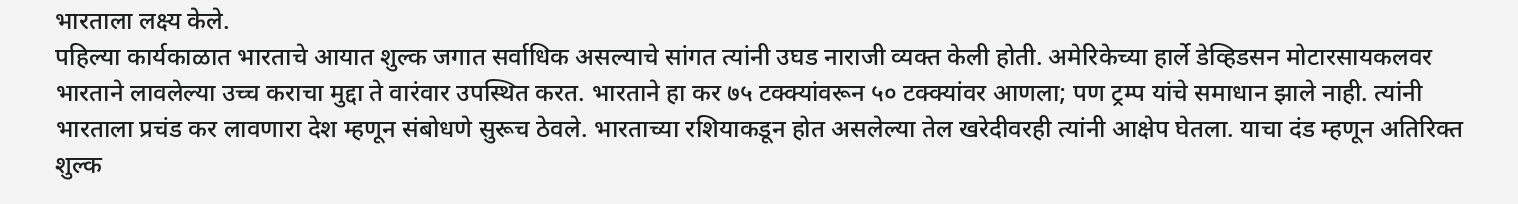भारताला लक्ष्य केले.
पहिल्या कार्यकाळात भारताचे आयात शुल्क जगात सर्वाधिक असल्याचे सांगत त्यांनी उघड नाराजी व्यक्त केली होती. अमेरिकेच्या हार्ले डेव्हिडसन मोटारसायकलवर भारताने लावलेल्या उच्च कराचा मुद्दा ते वारंवार उपस्थित करत. भारताने हा कर ७५ टक्क्यांवरून ५० टक्क्यांवर आणला; पण ट्रम्प यांचे समाधान झाले नाही. त्यांनी भारताला प्रचंड कर लावणारा देश म्हणून संबोधणे सुरूच ठेवले. भारताच्या रशियाकडून होत असलेल्या तेल खरेदीवरही त्यांनी आक्षेप घेतला. याचा दंड म्हणून अतिरिक्त शुल्क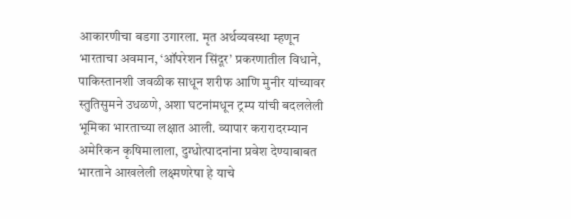आकारणीचा बडगा उगारला. मृत अर्थव्यवस्था म्हणून भारताचा अवमान, ‘ऑपरेशन सिंदूर’ प्रकरणातील विधाने, पाकिस्तानशी जवळीक साधून शरीफ आणि मुनीर यांच्यावर स्तुतिसुमने उधळणे, अशा घटनांमधून ट्रम्प यांची बदललेली भूमिका भारताच्या लक्षात आली. व्यापार करारादरम्यान अमेरिकन कृषिमालाला, दुग्धोत्पादनांना प्रवेश देण्याबाबत भारताने आखलेली लक्ष्मणरेषा हे याचे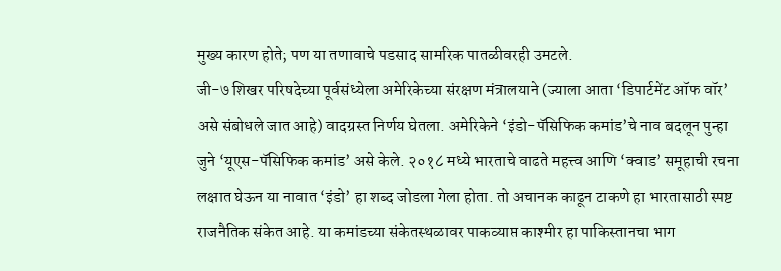मुख्य कारण होते; पण या तणावाचे पडसाद सामरिक पातळीवरही उमटले.
जी-७ शिखर परिषदेच्या पूर्वसंध्येला अमेरिकेच्या संरक्षण मंत्रालयाने (ज्याला आता ‘डिपार्टमेंट ऑफ वॉर’ असे संबोधले जात आहे) वादग्रस्त निर्णय घेतला. अमेरिकेने ‘इंडो-पॅसिफिक कमांड’चे नाव बदलून पुन्हा जुने ‘यूएस-पॅसिफिक कमांड’ असे केले. २०१८ मध्ये भारताचे वाढते महत्त्व आणि ‘क्वाड’ समूहाची रचना लक्षात घेऊन या नावात ‘इंडो’ हा शब्द जोडला गेला होता. तो अचानक काढून टाकणे हा भारतासाठी स्पष्ट राजनैतिक संकेत आहे. या कमांडच्या संकेतस्थळावर पाकव्याप्त काश्मीर हा पाकिस्तानचा भाग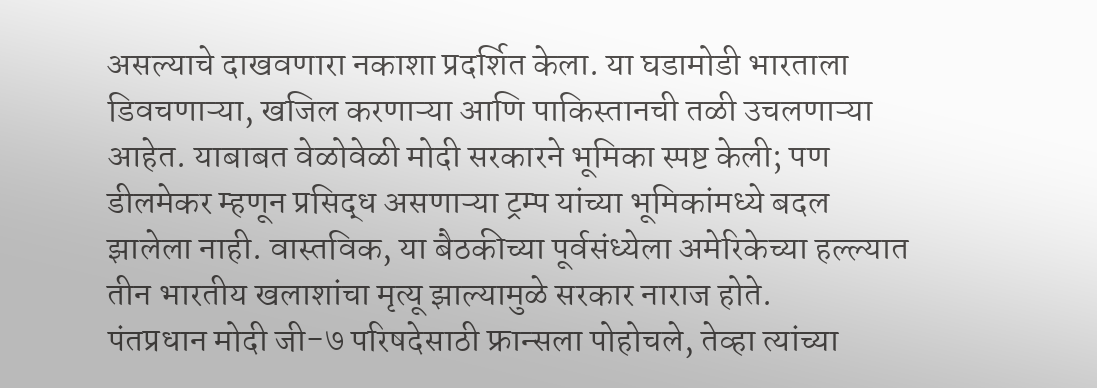असल्याचे दाखवणारा नकाशा प्रदर्शित केला. या घडामोडी भारताला डिवचणाऱ्या, खजिल करणाऱ्या आणि पाकिस्तानची तळी उचलणाऱ्या आहेत. याबाबत वेळोवेळी मोदी सरकारने भूमिका स्पष्ट केली; पण डीलमेकर म्हणून प्रसिद्ध असणाऱ्या ट्रम्प यांच्या भूमिकांमध्ये बदल झालेला नाही. वास्तविक, या बैठकीच्या पूर्वसंध्येला अमेरिकेच्या हल्ल्यात तीन भारतीय खलाशांचा मृत्यू झाल्यामुळे सरकार नाराज होते.
पंतप्रधान मोदी जी-७ परिषदेसाठी फ्रान्सला पोहोचले, तेव्हा त्यांच्या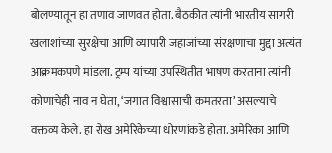बोलण्यातून हा तणाव जाणवत होता. बैठकीत त्यांनी भारतीय सागरी खलाशांच्या सुरक्षेचा आणि व्यापारी जहाजांच्या संरक्षणाचा मुद्दा अत्यंत आक्रमकपणे मांडला. ट्रम्प यांच्या उपस्थितीत भाषण करताना त्यांनी कोणाचेही नाव न घेता, ‘जगात विश्वासाची कमतरता’ असल्याचे वक्तव्य केले. हा रोख अमेरिकेच्या धोरणांकडे होता. अमेरिका आणि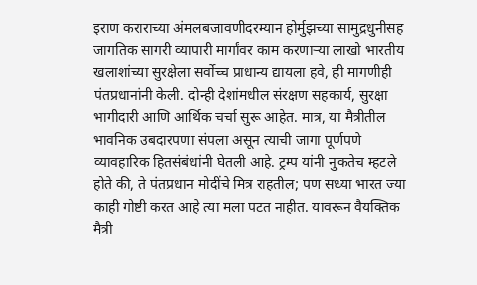इराण कराराच्या अंमलबजावणीदरम्यान होर्मुझच्या सामुद्रधुनीसह जागतिक सागरी व्यापारी मार्गांवर काम करणाऱ्या लाखो भारतीय खलाशांच्या सुरक्षेला सर्वोच्च प्राधान्य द्यायला हवे, ही मागणीही पंतप्रधानांनी केली. दोन्ही देशांमधील संरक्षण सहकार्य, सुरक्षा भागीदारी आणि आर्थिक चर्चा सुरू आहेत. मात्र, या मैत्रीतील भावनिक उबदारपणा संपला असून त्याची जागा पूर्णपणे व्यावहारिक हितसंबंधांनी घेतली आहे. ट्रम्प यांनी नुकतेच म्हटले होते की, ते पंतप्रधान मोदींचे मित्र राहतील; पण सध्या भारत ज्या काही गोष्टी करत आहे त्या मला पटत नाहीत. यावरून वैयक्तिक मैत्री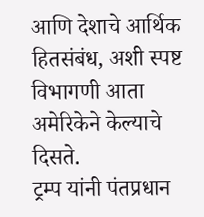आणि देशाचे आर्थिक हितसंबंध, अशी स्पष्ट विभागणी आता अमेरिकेने केल्याचे दिसते.
ट्रम्प यांनी पंतप्रधान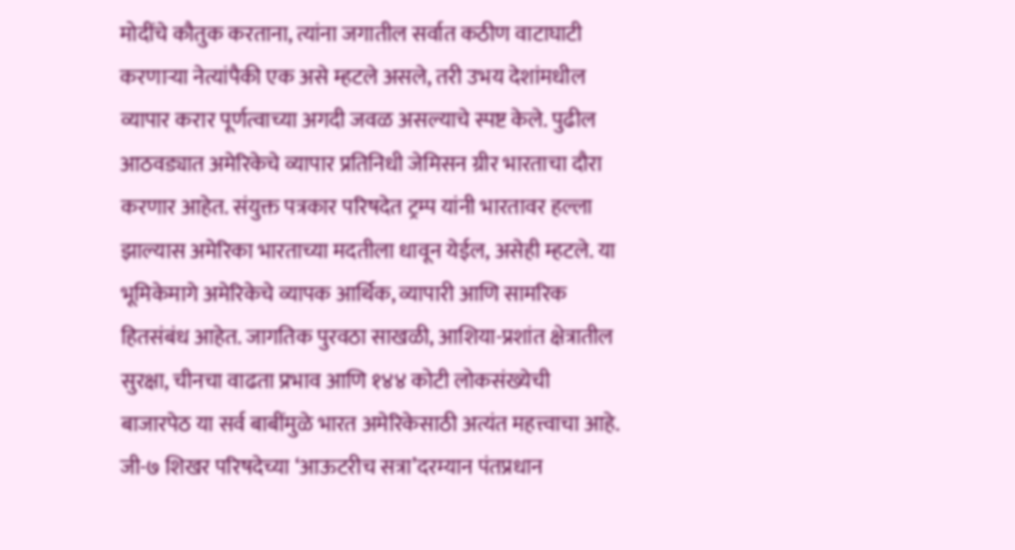मोदींचे कौतुक करताना, त्यांना जगातील सर्वात कठीण वाटाघाटी करणाऱ्या नेत्यांपैकी एक असे म्हटले असले, तरी उभय देशांमधील व्यापार करार पूर्णत्वाच्या अगदी जवळ असल्याचे स्पष्ट केले. पुढील आठवड्यात अमेरिकेचे व्यापार प्रतिनिधी जेमिसन ग्रीर भारताचा दौरा करणार आहेत. संयुक्त पत्रकार परिषदेत ट्रम्प यांनी भारतावर हल्ला झाल्यास अमेरिका भारताच्या मदतीला धावून येईल, असेही म्हटले. या भूमिकेमागे अमेरिकेचे व्यापक आर्थिक, व्यापारी आणि सामरिक हितसंबंध आहेत. जागतिक पुरवठा साखळी, आशिया-प्रशांत क्षेत्रातील सुरक्षा, चीनचा वाढता प्रभाव आणि १४४ कोटी लोकसंख्येची बाजारपेठ या सर्व बाबींमुळे भारत अमेरिकेसाठी अत्यंत महत्त्वाचा आहे. जी-७ शिखर परिषदेच्या ‘आऊटरीच सत्रा’दरम्यान पंतप्रधान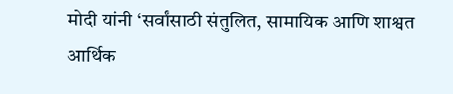मोदी यांनी ‘सर्वांसाठी संतुलित, सामायिक आणि शाश्वत आर्थिक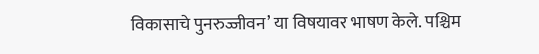विकासाचे पुनरुज्जीवन’ या विषयावर भाषण केले. पश्चिम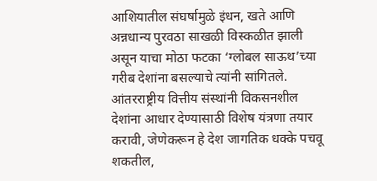आशियातील संघर्षामुळे इंधन, खते आणि अन्नधान्य पुरवठा साखळी विस्कळीत झाली असून याचा मोठा फटका ‘ग्लोबल साऊथ’च्या गरीब देशांना बसल्याचे त्यांनी सांगितले.
आंतरराष्ट्रीय वित्तीय संस्थांनी विकसनशील देशांना आधार देण्यासाठी विशेष यंत्रणा तयार करावी, जेणेकरून हे देश जागतिक धक्के पचवू शकतील,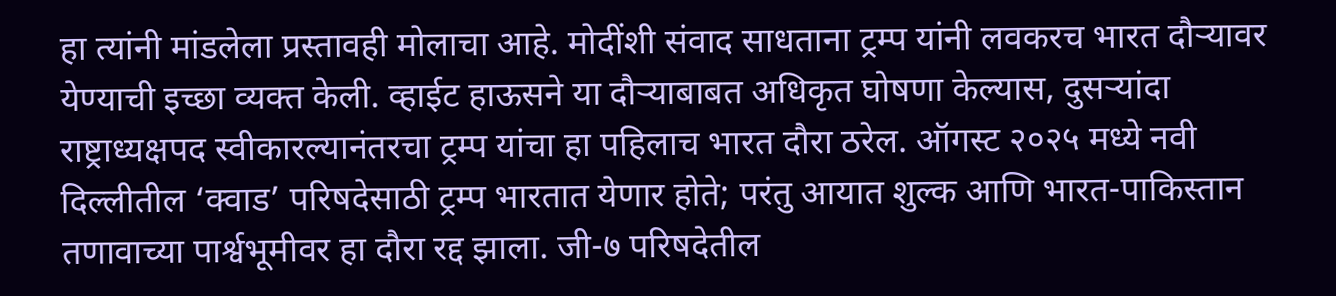हा त्यांनी मांडलेला प्रस्तावही मोलाचा आहे. मोदींशी संवाद साधताना ट्रम्प यांनी लवकरच भारत दौऱ्यावर येण्याची इच्छा व्यक्त केली. व्हाईट हाऊसने या दौऱ्याबाबत अधिकृत घोषणा केल्यास, दुसऱ्यांदा राष्ट्राध्यक्षपद स्वीकारल्यानंतरचा ट्रम्प यांचा हा पहिलाच भारत दौरा ठरेल. ऑगस्ट २०२५ मध्ये नवी दिल्लीतील ‘क्वाड’ परिषदेसाठी ट्रम्प भारतात येणार होते; परंतु आयात शुल्क आणि भारत-पाकिस्तान तणावाच्या पार्श्वभूमीवर हा दौरा रद्द झाला. जी-७ परिषदेतील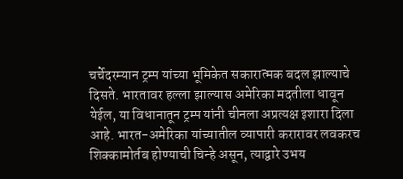चर्चेदरम्यान ट्रम्प यांच्या भूमिकेत सकारात्मक बदल झाल्याचे दिसते. भारतावर हल्ला झाल्यास अमेरिका मदतीला धावून येईल, या विधानातून ट्रम्प यांनी चीनला अप्रत्यक्ष इशारा दिला आहे. भारत-अमेरिका यांच्यातील व्यापारी करारावर लवकरच शिक्कामोर्तब होण्याची चिन्हे असून, त्याद्वारे उभय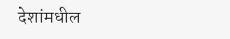देशांमधील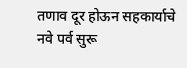तणाव दूर होऊन सहकार्याचे नवे पर्व सुरू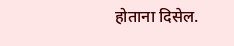होताना दिसेल.